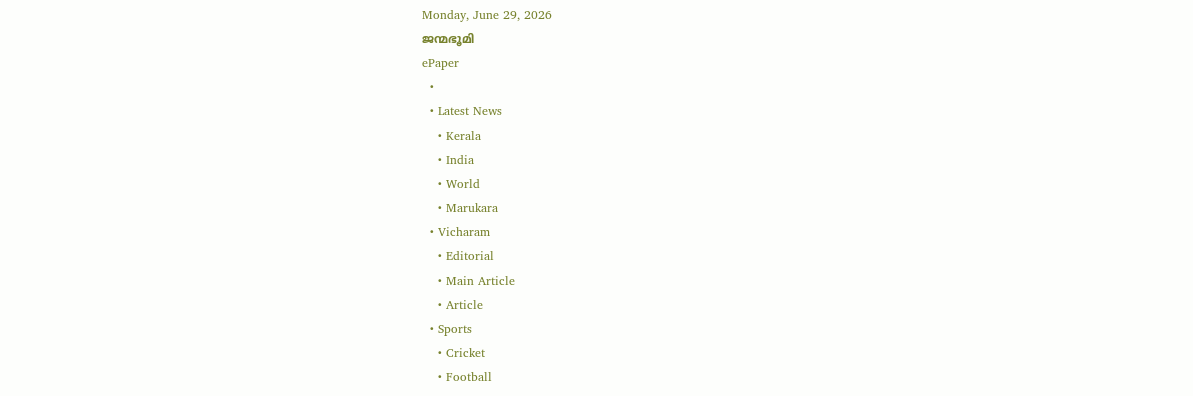Monday, June 29, 2026
ജന്മഭൂമി
ePaper
  •
  • Latest News
    • Kerala
    • India
    • World
    • Marukara
  • Vicharam
    • Editorial
    • Main Article
    • Article
  • Sports
    • Cricket
    • Football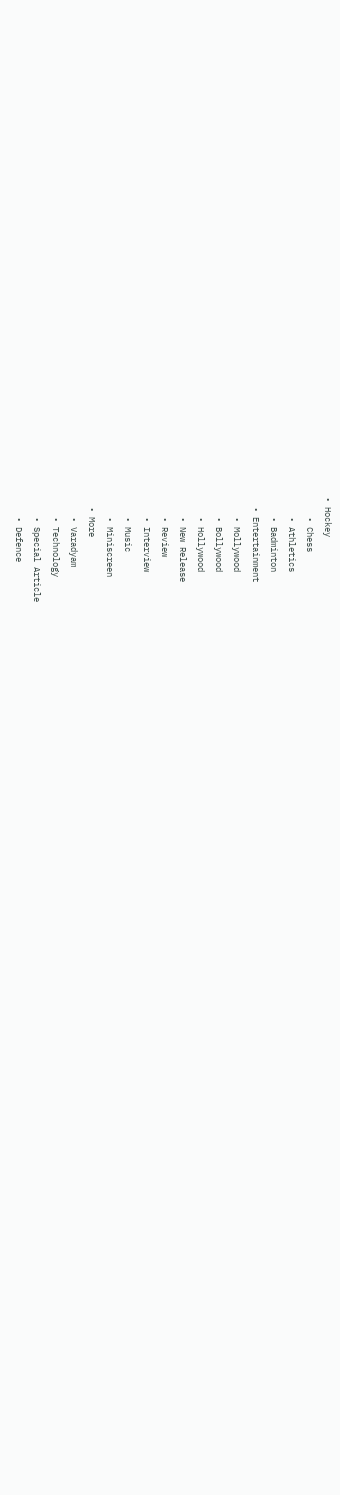• Hockey
    • Chess
    • Athletics
    • Badminton
  • Entertainment
    • Mollywood
    • Bollywood
    • Hollywood
    • New Release
    • Review
    • Interview
    • Music
    • Miniscreen
  • More
    • Varadyam
    • Technology
    • Special Article
    • Defence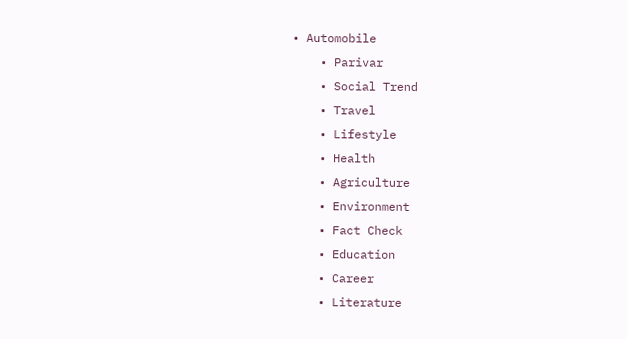• Automobile
    • Parivar
    • Social Trend
    • Travel
    • Lifestyle
    • Health
    • Agriculture
    • Environment
    • Fact Check
    • Education
    • Career
    • Literature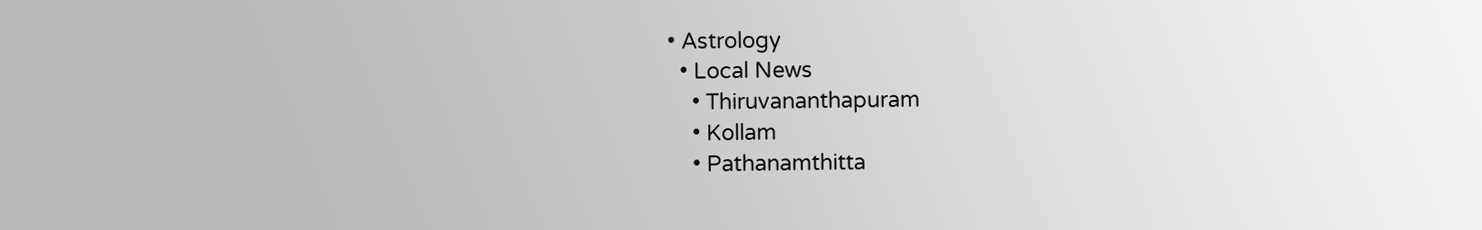• Astrology
  • Local News
    • Thiruvananthapuram
    • Kollam
    • Pathanamthitta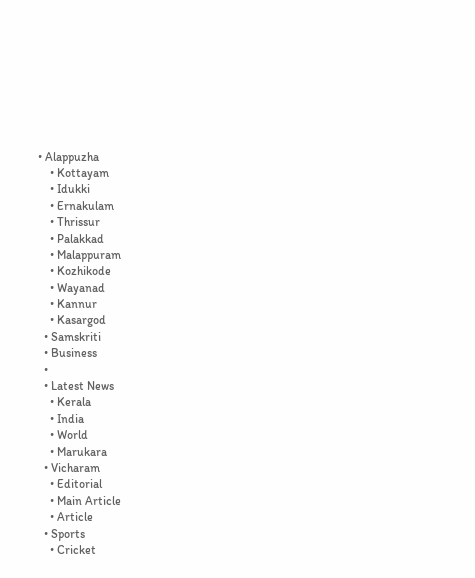• Alappuzha
    • Kottayam
    • Idukki
    • Ernakulam
    • Thrissur
    • Palakkad
    • Malappuram
    • Kozhikode
    • Wayanad
    • Kannur
    • Kasargod
  • Samskriti
  • Business
  •
  • Latest News
    • Kerala
    • India
    • World
    • Marukara
  • Vicharam
    • Editorial
    • Main Article
    • Article
  • Sports
    • Cricket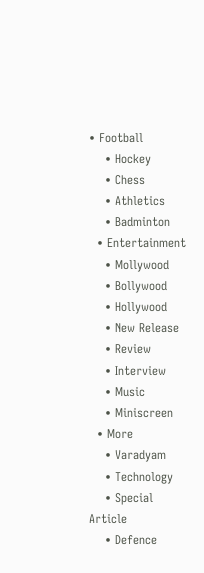• Football
    • Hockey
    • Chess
    • Athletics
    • Badminton
  • Entertainment
    • Mollywood
    • Bollywood
    • Hollywood
    • New Release
    • Review
    • Interview
    • Music
    • Miniscreen
  • More
    • Varadyam
    • Technology
    • Special Article
    • Defence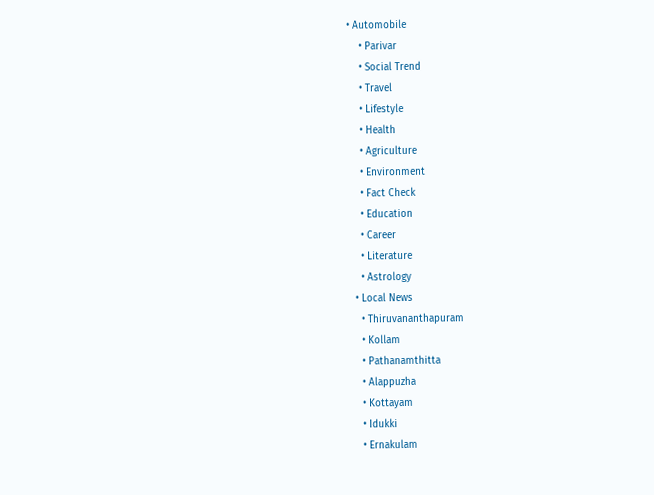• Automobile
    • Parivar
    • Social Trend
    • Travel
    • Lifestyle
    • Health
    • Agriculture
    • Environment
    • Fact Check
    • Education
    • Career
    • Literature
    • Astrology
  • Local News
    • Thiruvananthapuram
    • Kollam
    • Pathanamthitta
    • Alappuzha
    • Kottayam
    • Idukki
    • Ernakulam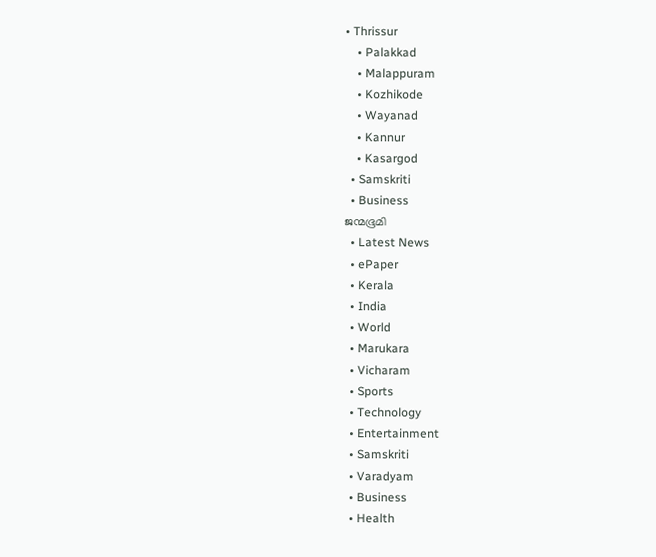• Thrissur
    • Palakkad
    • Malappuram
    • Kozhikode
    • Wayanad
    • Kannur
    • Kasargod
  • Samskriti
  • Business
ജന്മഭൂമി
  • Latest News
  • ePaper
  • Kerala
  • India
  • World
  • Marukara
  • Vicharam
  • Sports
  • Technology
  • Entertainment
  • Samskriti
  • Varadyam
  • Business
  • Health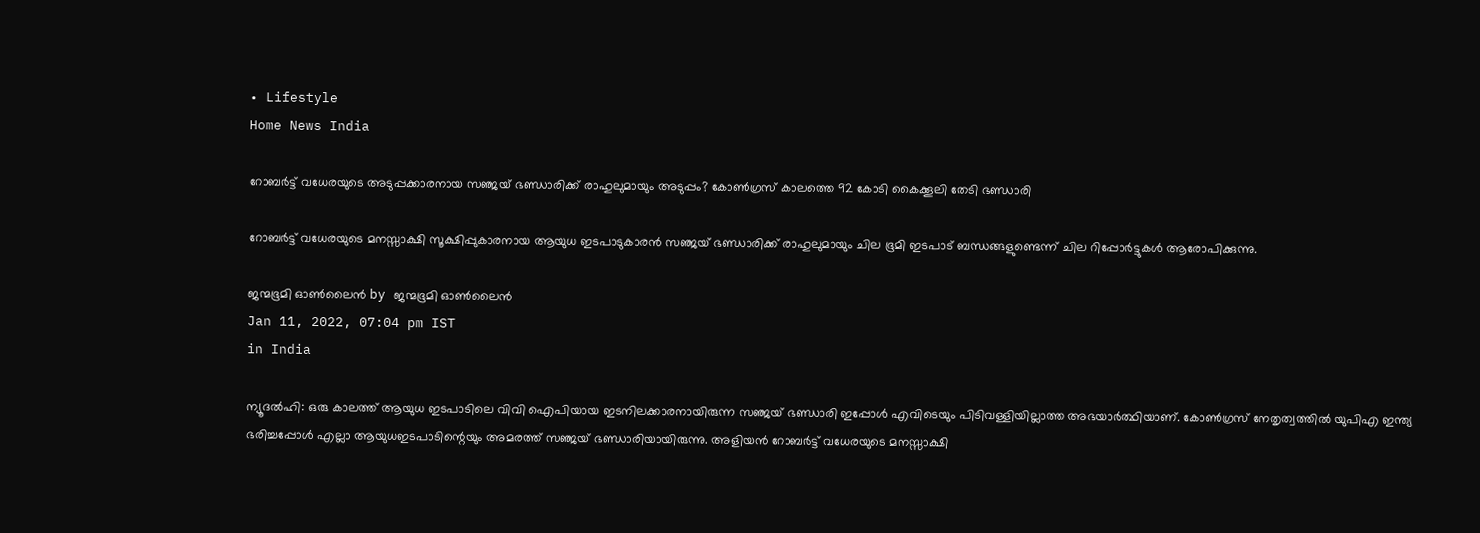• Lifestyle
Home News India

റോബര്‍ട്ട് വധേരയുടെ അടുപ്പക്കാരനായ സഞ്ജയ് ഭണ്ഡാരിക്ക് രാഹുലുമായും അടുപ്പം? കോണ്‍ഗ്രസ് കാലത്തെ 92 കോടി കൈക്കൂലി തേടി ഭണ്ഡാരി

റോബര്‍ട്ട് വധേരയുടെ മനസ്സാക്ഷി സൂക്ഷിപ്പുകാരനായ ആയുധ ഇടപാടുകാരന്‍ സഞ്ജയ് ഭണ്ഡാരിക്ക് രാഹുലുമായും ചില ഭൂമി ഇടപാട് ബന്ധങ്ങളുണ്ടെന്ന് ചില റിപ്പോര്‍ട്ടുകള്‍ ആരോപിക്കുന്നു.

ജന്മഭൂമി ഓണ്‍ലൈന്‍ by ജന്മഭൂമി ഓണ്‍ലൈന്‍
Jan 11, 2022, 07:04 pm IST
in India

ന്യൂദല്‍ഹി: ഒരു കാലത്ത് ആയുധ ഇടപാടിലെ വിവി ഐപിയായ ഇടനിലക്കാരനായിരുന്ന സഞ്ജയ് ഭണ്ഡാരി ഇപ്പോള്‍ എവിടെയും പിടിവള്ളിയില്ലാത്ത അഭയാര്‍ത്ഥിയാണ്. കോണ്‍ഗ്രസ് നേതൃത്വത്തില്‍ യുപിഎ ഇന്ത്യ ഭരിച്ചപ്പോള്‍ എല്ലാ ആയുധഇടപാടിന്റെയും അമരത്ത് സഞ്ജയ് ഭണ്ഡാരിയായിരുന്നു. അളിയന്‍ റോബര്‍ട്ട് വധേരയുടെ മനസ്സാക്ഷി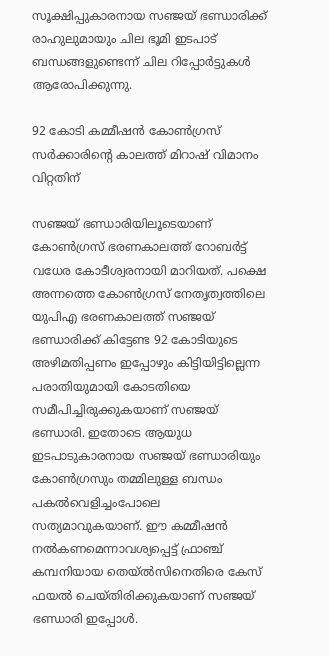സൂക്ഷിപ്പുകാരനായ സഞ്ജയ് ഭണ്ഡാരിക്ക് രാഹുലുമായും ചില ഭൂമി ഇടപാട് ബന്ധങ്ങളുണ്ടെന്ന് ചില റിപ്പോര്‍ട്ടുകള്‍ ആരോപിക്കുന്നു.

92 കോടി കമ്മീഷന്‍ കോണ്‍ഗ്രസ് സര്‍ക്കാരിന്റെ കാലത്ത് മിറാഷ് വിമാനം വിറ്റതിന്

സഞ്ജയ് ഭണ്ഡാരിയിലൂടെയാണ് കോണ്‍ഗ്രസ് ഭരണകാലത്ത് റോബര്‍ട്ട് വധേര കോടീശ്വരനായി മാറിയത്. പക്ഷെ അന്നത്തെ കോണ്‍ഗ്രസ് നേതൃത്വത്തിലെ യുപിഎ ഭരണകാലത്ത് സഞ്ജയ് ഭണ്ഡാരിക്ക് കിട്ടേണ്ട 92 കോടിയുടെ അഴിമതിപ്പണം ഇപ്പോഴും കിട്ടിയിട്ടില്ലെന്ന പരാതിയുമായി കോടതിയെ സമീപിച്ചിരുക്കുകയാണ് സഞ്ജയ് ഭണ്ഡാരി. ഇതോടെ ആയുധ ഇടപാടുകാരനായ സഞ്ജയ് ഭണ്ഡാരിയും കോണ്‍ഗ്രസും തമ്മിലുള്ള ബന്ധം പകല്‍വെളിച്ചംപോലെ സത്യമാവുകയാണ്. ഈ കമ്മീഷന്‍ നല്‍കണമെന്നാവശ്യപ്പെട്ട് ഫ്രാഞ്ച് കമ്പനിയായ തെയ്ല്‍സിനെതിരെ കേസ് ഫയല്‍ ചെയ്തിരിക്കുകയാണ് സഞ്ജയ് ഭണ്ഡാരി ഇപ്പോള്‍.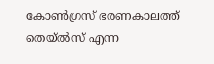കോണ്‍ഗ്രസ് ഭരണകാലത്ത് തെയ്ല്‍സ് എന്ന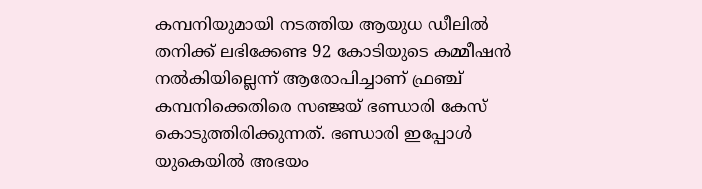കമ്പനിയുമായി നടത്തിയ ആയുധ ഡീലില്‍ തനിക്ക് ലഭിക്കേണ്ട 92 കോടിയുടെ കമ്മീഷന്‍ നല്‍കിയില്ലെന്ന് ആരോപിച്ചാണ് ഫ്രഞ്ച് കമ്പനിക്കെതിരെ സഞ്ജയ് ഭണ്ഡാരി കേസ് കൊടുത്തിരിക്കുന്നത്. ഭണ്ഡാരി ഇപ്പോള്‍ യുകെയില്‍ അഭയം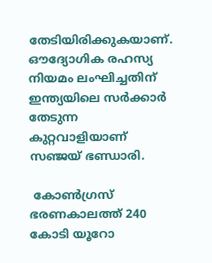തേടിയിരിക്കുകയാണ്. ഔദ്യോഗിക രഹസ്യ നിയമം ലംഘിച്ചതിന് ഇന്ത്യയിലെ സര്‍ക്കാര്‍ തേടുന്ന കുറ്റവാളിയാണ് സഞ്ജയ് ഭണ്ഡാരി.

 കോണ്‍ഗ്രസ് ഭരണകാലത്ത് 240 കോടി യൂറോ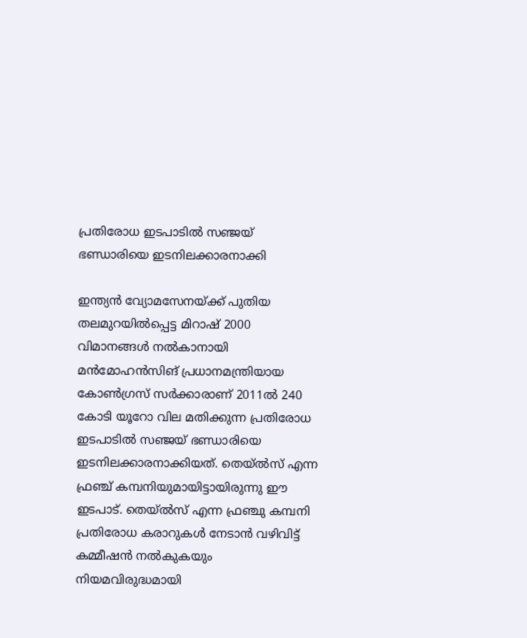പ്രതിരോധ ഇടപാടില്‍ സഞ്ജയ് ഭണ്ഡാരിയെ ഇടനിലക്കാരനാക്കി

ഇന്ത്യന്‍ വ്യോമസേനയ്‌ക്ക് പുതിയ തലമുറയില്‍പ്പെട്ട മിറാഷ് 2000 വിമാനങ്ങള്‍ നല്‍കാനായി മന്‍മോഹന്‍സിങ് പ്രധാനമന്ത്രിയായ കോണ്‍ഗ്രസ് സര്‍ക്കാരാണ് 2011ല്‍ 240 കോടി യൂറോ വില മതിക്കുന്ന പ്രതിരോധ ഇടപാടില്‍ സഞ്ജയ് ഭണ്ഡാരിയെ ഇടനിലക്കാരനാക്കിയത്. തെയ്ല്‍സ് എന്ന ഫ്രഞ്ച് കമ്പനിയുമായിട്ടായിരുന്നു ഈ ഇടപാട്. തെയ്ല്‍സ് എന്ന ഫ്രഞ്ചു കമ്പനി പ്രതിരോധ കരാറുകള്‍ നേടാന്‍ വഴിവിട്ട് കമ്മീഷന്‍ നല്‍കുകയും നിയമവിരുദ്ധമായി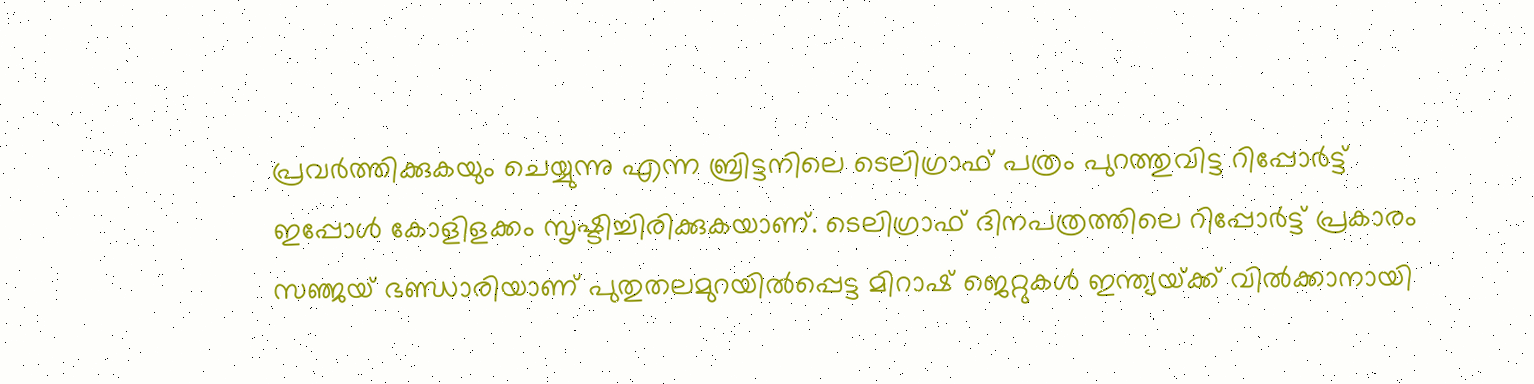പ്രവര്‍ത്തിക്കുകയും ചെയ്യുന്നു എന്ന ബ്രിട്ടനിലെ ടെലിഗ്രാഫ് പത്രം പുറത്തുവിട്ട റിപ്പോര്‍ട്ട് ഇപ്പോള്‍ കോളിളക്കം സൃഷ്ടിച്ചിരിക്കുകയാണ്. ടെലിഗ്രാഫ് ദിനപത്രത്തിലെ റിപ്പോര്‍ട്ട് പ്രകാരം സഞ്ജയ് ഭണ്ഡാരിയാണ് പുതുതലമുറയില്‍പ്പെട്ട മിറാഷ് ജെറ്റുകള്‍ ഇന്ത്യയ്‌ക്ക് വില്‍ക്കാനായി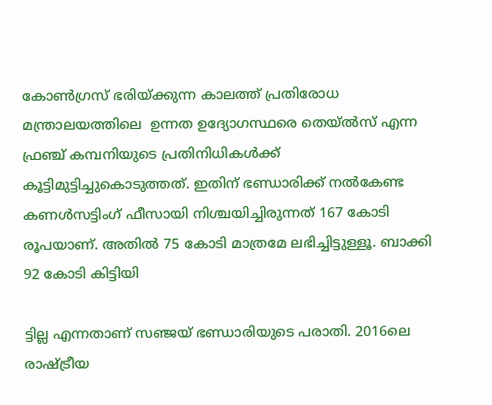കോണ്‍ഗ്രസ് ഭരിയ്‌ക്കുന്ന കാലത്ത് പ്രതിരോധ മന്ത്രാലയത്തിലെ  ഉന്നത ഉദ്യോഗസ്ഥരെ തെയ്ല്‍സ് എന്ന ഫ്രഞ്ച് കമ്പനിയുടെ പ്രതിനിധികള്‍ക്ക്  കൂട്ടിമുട്ടിച്ചുകൊടുത്തത്. ഇതിന് ഭണ്ഡാരിക്ക് നല്‍കേണ്ട കണള്‍സട്ടിംഗ് ഫീസായി നിശ്ചയിച്ചിരുന്നത് 167 കോടി രൂപയാണ്. അതില്‍ 75 കോടി മാത്രമേ ലഭിച്ചിട്ടുള്ളൂ. ബാക്കി 92 കോടി കിട്ടിയി

ട്ടില്ല എന്നതാണ് സഞ്ജയ് ഭണ്ഡാരിയുടെ പരാതി. 2016ലെ രാഷ്‌ട്രീയ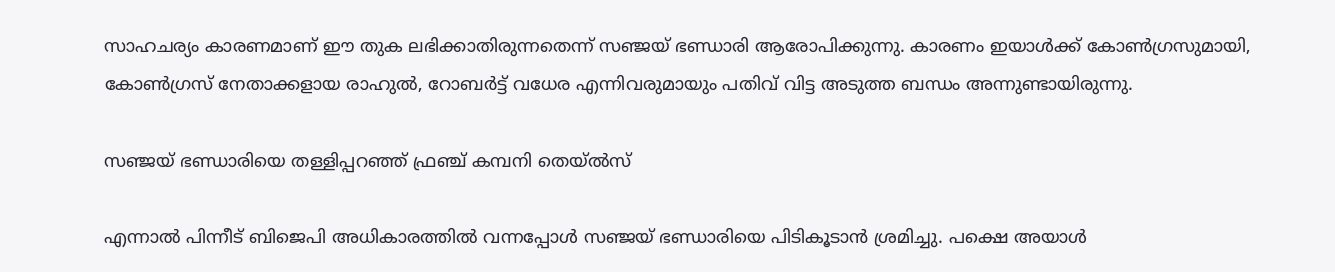സാഹചര്യം കാരണമാണ് ഈ തുക ലഭിക്കാതിരുന്നതെന്ന് സഞ്ജയ് ഭണ്ഡാരി ആരോപിക്കുന്നു. കാരണം ഇയാള്‍ക്ക് കോണ്‍ഗ്രസുമായി, കോണ്‍ഗ്രസ് നേതാക്കളായ രാഹുല്‍, റോബര്‍ട്ട് വധേര എന്നിവരുമായും പതിവ് വിട്ട അടുത്ത ബന്ധം അന്നുണ്ടായിരുന്നു.

സഞ്ജയ് ഭണ്ഡാരിയെ തള്ളിപ്പറഞ്ഞ് ഫ്രഞ്ച് കമ്പനി തെയ്ല്‍സ്

എന്നാല്‍ പിന്നീട് ബിജെപി അധികാരത്തില്‍ വന്നപ്പോള്‍ സഞ്ജയ് ഭണ്ഡാരിയെ പിടികൂടാന്‍ ശ്രമിച്ചു. പക്ഷെ അയാള്‍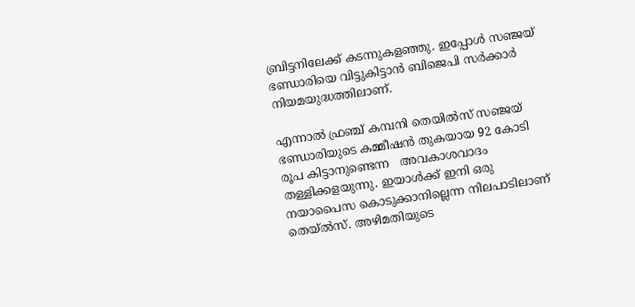ബ്രിട്ടനിലേക്ക് കടന്നുകളഞ്ഞു. ഇപ്പോള്‍ സഞ്ജയ് ഭണ്ഡാരിയെ വിട്ടുകിട്ടാന്‍ ബിജെപി സര്‍ക്കാര്‍ നിയമയുദ്ധത്തിലാണ്.

എന്നാല്‍ ഫ്രഞ്ച് കമ്പനി തെയില്‍സ് സഞ്ജയ് ഭണ്ഡാരിയുടെ കമ്മീഷന്‍ തുകയായ 92 കോടി രൂപ കിട്ടാനുണ്ടെന്ന   അവകാശവാദം തള്ളിക്കളയുന്നു. ഇയാള്‍ക്ക് ഇനി ഒരു നയാപൈസ കൊടുക്കാനില്ലെന്ന നിലപാടിലാണ് തെയ്ല്‍സ്. അഴിമതിയുടെ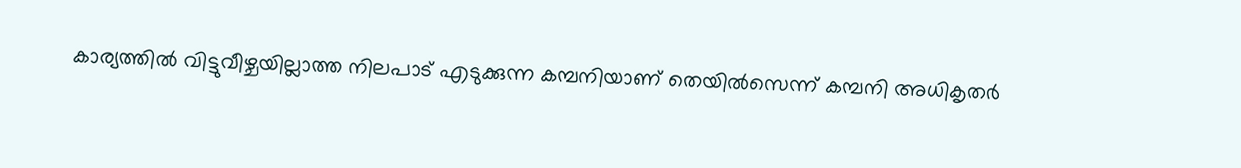കാര്യത്തില്‍ വിട്ടുവീഴ്ചയില്ലാത്ത നിലപാട് എടുക്കുന്ന കമ്പനിയാണ് തെയില്‍സെന്ന് കമ്പനി അധികൃതര്‍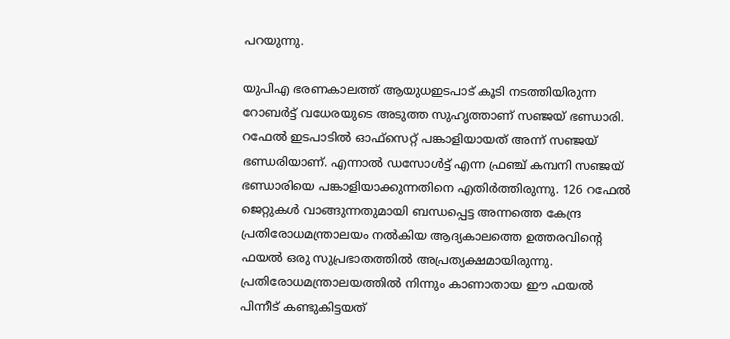പറയുന്നു.

യുപിഎ ഭരണകാലത്ത് ആയുധഇടപാട് കൂടി നടത്തിയിരുന്ന റോബര്‍ട്ട് വധേരയുടെ അടുത്ത സുഹൃത്താണ് സഞ്ജയ് ഭണ്ഡാരി. റഫേല്‍ ഇടപാടില്‍ ഓഫ്‌സെറ്റ് പങ്കാളിയായത് അന്ന് സഞ്ജയ് ഭണ്ഡരിയാണ്. എന്നാല്‍ ഡസോള്‍ട്ട് എന്ന ഫ്രഞ്ച് കമ്പനി സഞ്ജയ് ഭണ്ഡാരിയെ പങ്കാളിയാക്കുന്നതിനെ എതിര്‍ത്തിരുന്നു. 126 റഫേല്‍ ജെറ്റുകള്‍ വാങ്ങുന്നതുമായി ബന്ധപ്പെട്ട അന്നത്തെ കേന്ദ്ര പ്രതിരോധമന്ത്രാലയം നല്‍കിയ ആദ്യകാലത്തെ ഉത്തരവിന്റെ ഫയല്‍ ഒരു സുപ്രഭാതത്തില്‍ അപ്രത്യക്ഷമായിരുന്നു. പ്രതിരോധമന്ത്രാലയത്തില്‍ നിന്നും കാണാതായ ഈ ഫയല്‍ പിന്നീട് കണ്ടുകിട്ടയത്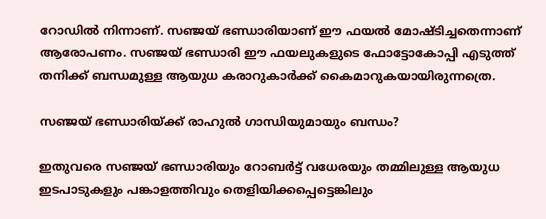റോഡില്‍ നിന്നാണ്. സഞ്ജയ് ഭണ്ഡാരിയാണ് ഈ ഫയല്‍ മോഷ്ടിച്ചതെന്നാണ് ആരോപണം. സഞ്ജയ് ഭണ്ഡാരി ഈ ഫയലുകളുടെ ഫോട്ടോകോപ്പി എടുത്ത് തനിക്ക് ബന്ധമുള്ള ആയുധ കരാറുകാര്‍ക്ക് കൈമാറുകയായിരുന്നത്രെ.

സഞ്ജയ് ഭണ്ഡാരിയ്‌ക്ക് രാഹുല്‍ ഗാന്ധിയുമായും ബന്ധം?

ഇതുവരെ സഞ്ജയ് ഭണ്ഡാരിയും റോബര്‍ട്ട് വധേരയും തമ്മിലുള്ള ആയുധ ഇടപാടുകളും പങ്കാളത്തിവും തെളിയിക്കപ്പെട്ടെങ്കിലും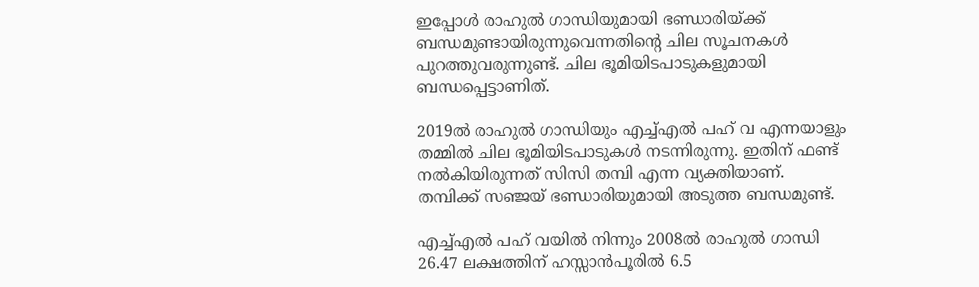ഇപ്പോള്‍ രാഹുല്‍ ഗാന്ധിയുമായി ഭണ്ഡാരിയ്‌ക്ക് ബന്ധമുണ്ടായിരുന്നുവെന്നതിന്റെ ചില സൂചനകള്‍ പുറത്തുവരുന്നുണ്ട്. ചില ഭൂമിയിടപാടുകളുമായി ബന്ധപ്പെട്ടാണിത്.

2019ല്‍ രാഹുല്‍ ഗാന്ധിയും എച്ച്എല്‍ പഹ് വ എന്നയാളും തമ്മില്‍ ചില ഭൂമിയിടപാടുകള്‍ നടന്നിരുന്നു. ഇതിന് ഫണ്ട് നല്‍കിയിരുന്നത് സിസി തമ്പി എന്ന വ്യക്തിയാണ്. തമ്പിക്ക് സഞ്ജയ് ഭണ്ഡാരിയുമായി അടുത്ത ബന്ധമുണ്ട്.

എച്ച്എല്‍ പഹ് വയില്‍ നിന്നും 2008ല്‍ രാഹുല്‍ ഗാന്ധി 26.47 ലക്ഷത്തിന് ഹസ്സാന്‍പൂരില്‍ 6.5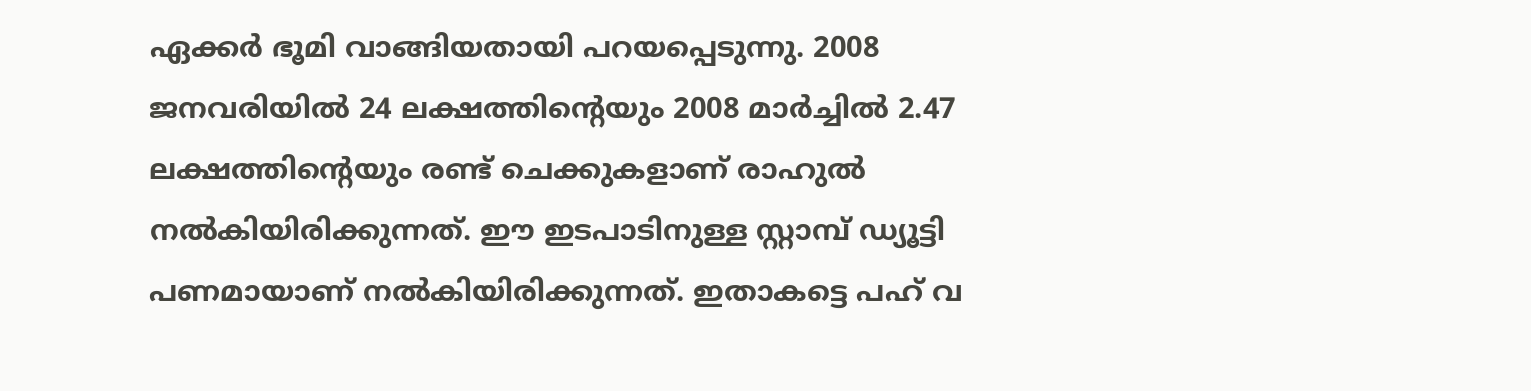ഏക്കര്‍ ഭൂമി വാങ്ങിയതായി പറയപ്പെടുന്നു. 2008 ജനവരിയില്‍ 24 ലക്ഷത്തിന്റെയും 2008 മാര്‍ച്ചില്‍ 2.47 ലക്ഷത്തിന്റെയും രണ്ട് ചെക്കുകളാണ് രാഹുല്‍ നല്‍കിയിരിക്കുന്നത്. ഈ ഇടപാടിനുള്ള സ്റ്റാമ്പ് ഡ്യൂട്ടി പണമായാണ് നല്‍കിയിരിക്കുന്നത്. ഇതാകട്ടെ പഹ് വ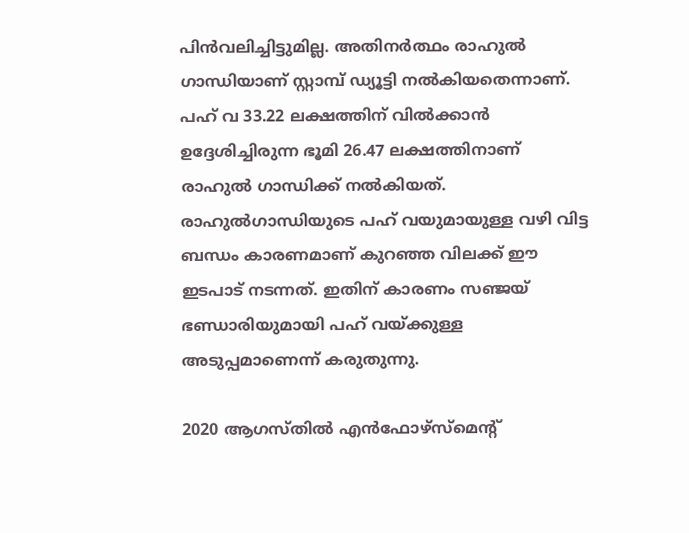പിന്‍വലിച്ചിട്ടുമില്ല. അതിനര്‍ത്ഥം രാഹുല്‍ ഗാന്ധിയാണ് സ്റ്റാമ്പ് ഡ്യൂട്ടി നല്‍കിയതെന്നാണ്. പഹ് വ 33.22 ലക്ഷത്തിന് വില്‍ക്കാന്‍ ഉദ്ദേശിച്ചിരുന്ന ഭൂമി 26.47 ലക്ഷത്തിനാണ് രാഹുല്‍ ഗാന്ധിക്ക് നല്‍കിയത്. രാഹുല്‍ഗാന്ധിയുടെ പഹ് വയുമായുള്ള വഴി വിട്ട ബന്ധം കാരണമാണ് കുറഞ്ഞ വിലക്ക് ഈ ഇടപാട് നടന്നത്. ഇതിന് കാരണം സഞ്ജയ് ഭണ്ഡാരിയുമായി പഹ് വയ്‌ക്കുള്ള അടുപ്പമാണെന്ന് കരുതുന്നു.

2020 ആഗസ്തില്‍ എന്‍ഫോഴ്‌സ്‌മെന്‍റ്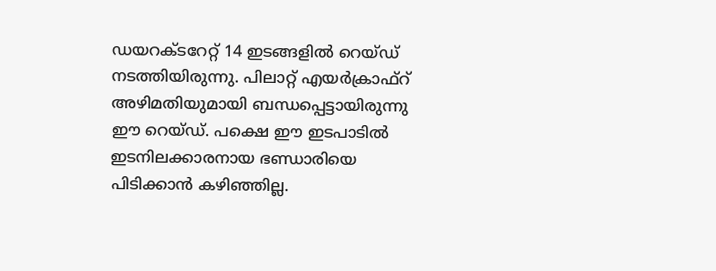ഡയറക്ടറേറ്റ് 14 ഇടങ്ങളില്‍ റെയ്ഡ് നടത്തിയിരുന്നു. പിലാറ്റ് എയര്‍ക്രാഫ്‌റ് അഴിമതിയുമായി ബന്ധപ്പെട്ടായിരുന്നു ഈ റെയ്ഡ്. പക്ഷെ ഈ ഇടപാടില്‍ ഇടനിലക്കാരനായ ഭണ്ഡാരിയെ പിടിക്കാന്‍ കഴിഞ്ഞില്ല.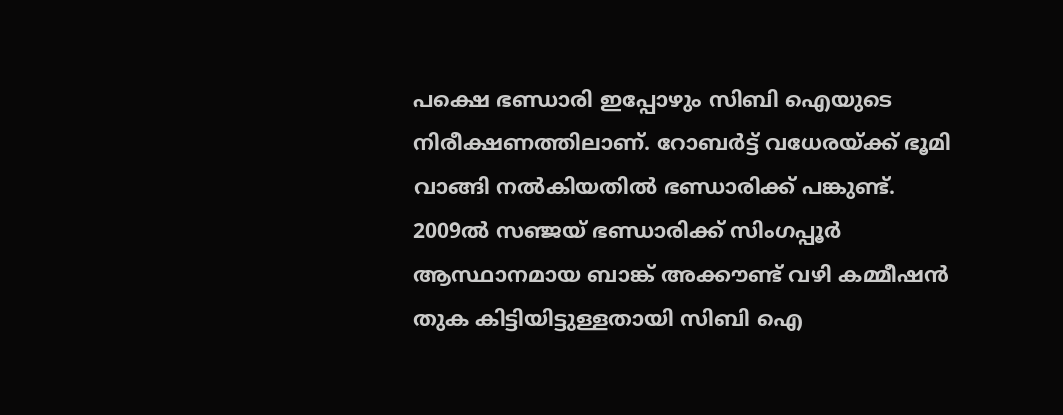പക്ഷെ ഭണ്ഡാരി ഇപ്പോഴും സിബി ഐയുടെ നിരീക്ഷണത്തിലാണ്. റോബര്‍ട്ട് വധേരയ്‌ക്ക് ഭൂമി വാങ്ങി നല്‍കിയതില്‍ ഭണ്ഡാരിക്ക് പങ്കുണ്ട്. 2009ല്‍ സഞ്ജയ് ഭണ്ഡാരിക്ക് സിംഗപ്പൂര്‍ ആസ്ഥാനമായ ബാങ്ക് അക്കൗണ്ട് വഴി കമ്മീഷന്‍ തുക കിട്ടിയിട്ടുള്ളതായി സിബി ഐ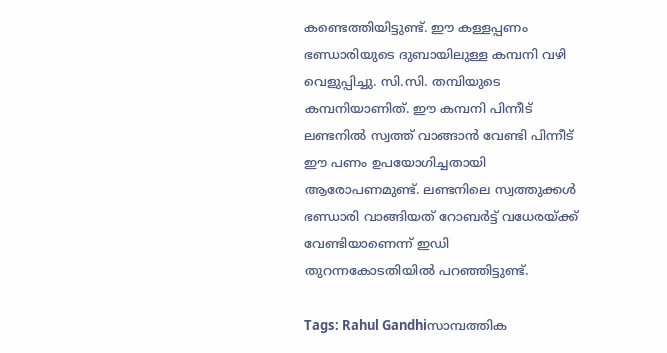കണ്ടെത്തിയിട്ടുണ്ട്. ഈ കള്ളപ്പണം ഭണ്ഡാരിയുടെ ദുബായിലുള്ള കമ്പനി വഴി വെളുപ്പിച്ചു. സി.സി. തമ്പിയുടെ കമ്പനിയാണിത്. ഈ കമ്പനി പിന്നീട് ലണ്ടനില്‍ സ്വത്ത് വാങ്ങാന്‍ വേണ്ടി പിന്നീട് ഈ പണം ഉപയോഗിച്ചതായി ആരോപണമുണ്ട്. ലണ്ടനിലെ സ്വത്തുക്കള്‍ ഭണ്ഡാരി വാങ്ങിയത് റോബര്‍ട്ട് വധേരയ്‌ക്ക് വേണ്ടിയാണെന്ന് ഇഡി തുറന്നകോടതിയില്‍ പറഞ്ഞിട്ടുണ്ട്.

Tags: Rahul Gandhiസാമ്പത്തിക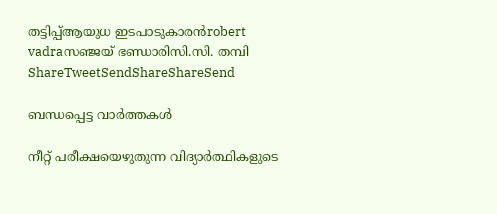തട്ടിപ്പ്ആയുധ ഇടപാടുകാരന്‍robert vadraസഞ്ജയ് ഭണ്ഡാരിസി.സി. തമ്പി
ShareTweetSendShareShareSend

ബന്ധപ്പെട്ട വാര്‍ത്തകള്‍

നീറ്റ് പരീക്ഷയെഴുതുന്ന വിദ്യാര്‍ത്ഥികളുടെ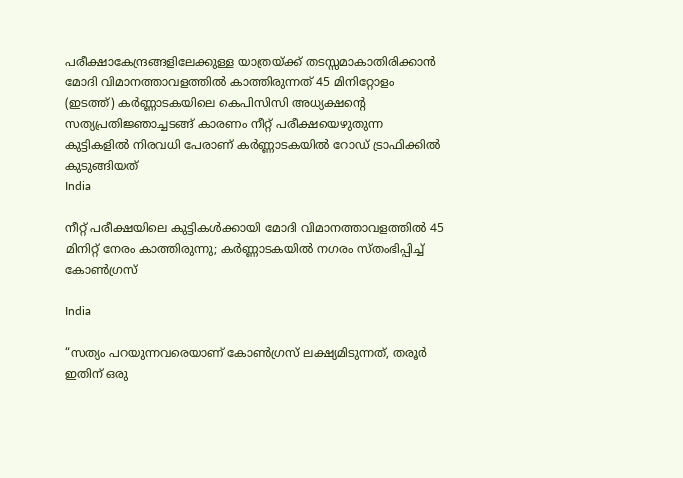പരീക്ഷാകേന്ദ്രങ്ങളിലേക്കുള്ള യാത്രയ്ക്ക് തടസ്സമാകാതിരിക്കാന്‍ മോദി വിമാനത്താവളത്തില്‍ കാത്തിരുന്നത് 45 മിനിറ്റോളം (ഇടത്ത്) കര്‍ണ്ണാടകയിലെ കെപിസിസി അധ്യക്ഷന്‍റെ സത്യപ്രതിജ്ഞാച്ചടങ്ങ് കാരണം നീറ്റ് പരീക്ഷയെഴുതുന്ന കുട്ടികളില്‍ നിരവധി പേരാണ് കര്‍ണ്ണാടകയില്‍ റോഡ് ട്രാഫിക്കില്‍ കുടുങ്ങിയത്
India

നീറ്റ് പരീക്ഷയിലെ കുട്ടികള്‍ക്കായി മോദി വിമാനത്താവളത്തില്‍ 45 മിനിറ്റ് നേരം കാത്തിരുന്നു; കര്‍ണ്ണാടകയില്‍ നഗരം സ്തംഭിപ്പിച്ച് കോണ്‍ഗ്രസ്

India

“സത്യം പറയുന്നവരെയാണ് കോൺഗ്രസ് ലക്ഷ്യമിടുന്നത്, തരൂർ ഇതിന് ഒരു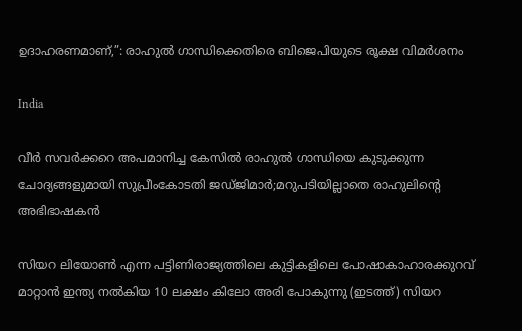ഉദാഹരണമാണ്,”: രാഹുൽ ഗാന്ധിക്കെതിരെ ബിജെപിയുടെ രൂക്ഷ വിമർശനം

India

വീര്‍ സവര്‍ക്കറെ അപമാനിച്ച കേസില്‍ രാഹുല്‍ ഗാന്ധിയെ കുടുക്കുന്ന ചോദ്യങ്ങളുമായി സുപ്രീംകോടതി ജഡ്ജിമാര്‍;മറുപടിയില്ലാതെ രാഹുലിന്റെ അഭിഭാഷകന്‍

സിയറ ലിയോണ്‍ എന്ന പട്ടിണിരാജ്യത്തിലെ കുട്ടികളിലെ പോഷാകാഹാരക്കുറവ് മാറ്റാന്‍ ഇന്ത്യ നല്‍കിയ 10 ലക്ഷം കിലോ അരി പോകുന്നു (ഇടത്ത്) സിയറ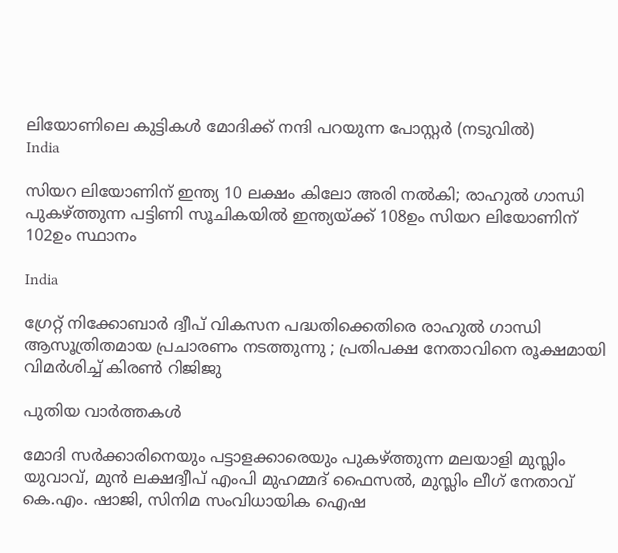ലിയോണിലെ കുട്ടികള്‍ മോദിക്ക് നന്ദി പറയുന്ന പോസ്റ്റര്‍ (നടുവില്‍)
India

സിയറ ലിയോണിന് ഇന്ത്യ 10 ലക്ഷം കിലോ അരി നല്‍കി; രാഹുല്‍ ഗാന്ധി പുകഴ്‌ത്തുന്ന പട്ടിണി സൂചികയില്‍ ഇന്ത്യയ്‌ക്ക് 108ഉം സിയറ ലിയോണിന് 102ഉം സ്ഥാനം

India

ഗ്രേറ്റ് നിക്കോബാർ ദ്വീപ് വികസന പദ്ധതിക്കെതിരെ രാഹുൽ ഗാന്ധി ആസൂത്രിതമായ പ്രചാരണം നടത്തുന്നു ; പ്രതിപക്ഷ നേതാവിനെ രൂക്ഷമായി വിമർശിച്ച് കിരൺ റിജിജു

പുതിയ വാര്‍ത്തകള്‍

മോദി സര്‍ക്കാരിനെയും പട്ടാളക്കാരെയും പുകഴ്ത്തുന്ന മലയാളി മുസ്ലിം യുവാവ്, മുന്‍ ലക്ഷദ്വീപ് എംപി മുഹമ്മദ് ഫൈസല്‍, മുസ്ലിം ലീഗ് നേതാവ് കെ.എം. ഷാജി, സിനിമ സംവിധായിക ഐഷ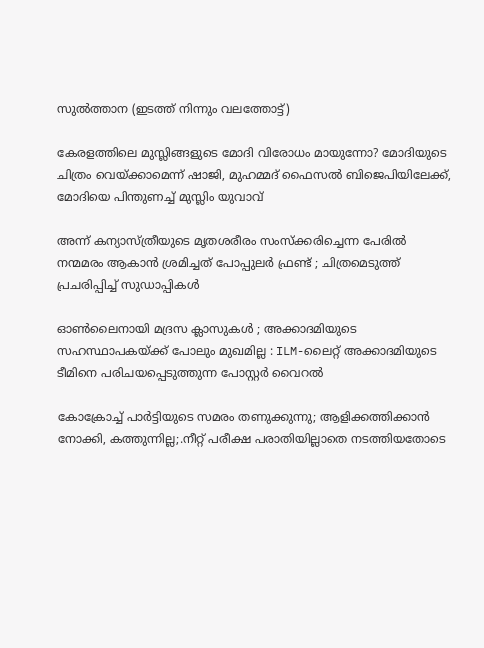സുല്‍ത്താന (ഇടത്ത് നിന്നും വലത്തോട്ട്)

കേരളത്തിലെ മുസ്ലിങ്ങളുടെ മോദി വിരോധം മായുന്നോ? മോദിയുടെ ചിത്രം വെയ്‌ക്കാമെന്ന് ഷാജി, മുഹമ്മദ് ഫൈസല്‍ ബിജെപിയിലേക്ക്, മോദിയെ പിന്തുണച്ച് മുസ്ലിം യുവാവ്

അന്ന് കന്യാസ്ത്രീയുടെ മൃതശരീരം സംസ്ക്കരിച്ചെന്ന പേരിൽ നന്മമരം ആകാൻ ശ്രമിച്ചത് പോപ്പുലർ ഫ്രണ്ട് ; ചിത്രമെടുത്ത് പ്രചരിപ്പിച്ച് സുഡാപ്പികൾ

ഓൺലൈനായി മദ്രസ ക്ലാസുകൾ ; അക്കാദമിയുടെ സഹസ്ഥാപകയ്‌ക്ക് പോലും മുഖമില്ല : ILM-ലൈറ്റ് അക്കാദമിയുടെ ടീമിനെ പരിചയപ്പെടുത്തുന്ന പോസ്റ്റർ വൈറൽ

കോക്രോച്ച് പാര്‍ട്ടിയുടെ സമരം തണുക്കുന്നു; ആളിക്കത്തിക്കാന്‍ നോക്കി, കത്തുന്നില്ല;.നീറ്റ് പരീക്ഷ പരാതിയില്ലാതെ നടത്തിയതോടെ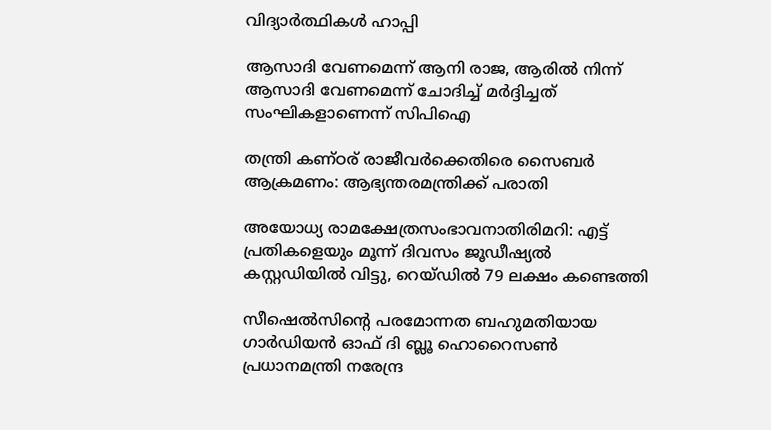വിദ്യാര്‍ത്ഥികള്‍ ഹാപ്പി

ആസാദി വേണമെന്ന് ആനി രാജ, ആരില്‍ നിന്ന് ആസാദി വേണമെന്ന് ചോദിച്ച് മര്‍ദ്ദിച്ചത് സംഘികളാണെന്ന് സിപിഐ

തന്ത്രി കണ്ഠര് രാജീവര്‍ക്കെതിരെ സൈബര്‍ ആക്രമണം: ആഭ്യന്തരമന്ത്രിക്ക് പരാതി

അയോധ്യ രാമക്ഷേത്രസംഭാവനാതിരിമറി: എട്ട് പ്രതികളെയും മൂന്ന് ദിവസം ജൂഡീഷ്യല്‍ കസ്റ്റഡിയില്‍ വിട്ടു, റെയ്ഡില്‍ 79 ലക്ഷം കണ്ടെത്തി

സീഷെല്‍സിന്റെ പരമോന്നത ബഹുമതിയായ ഗാര്‍ഡിയന്‍ ഓഫ് ദി ബ്ലൂ ഹൊറൈസണ്‍ പ്രധാനമന്ത്രി നരേന്ദ്ര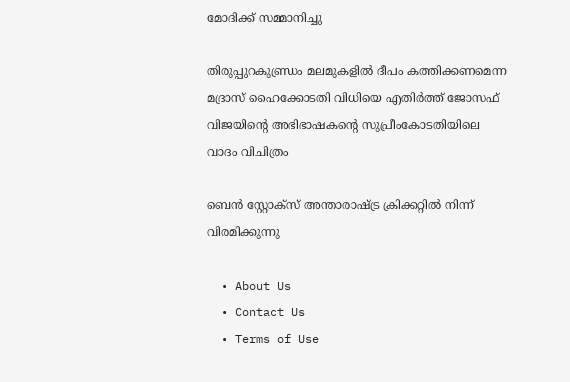മോദിക്ക് സമ്മാനിച്ചു

തിരുപ്പുറകുണ്ഡ്രം മലമുകളില്‍ ദീപം കത്തിക്കണമെന്ന മദ്രാസ് ഹൈക്കോടതി വിധിയെ എതിര്‍ത്ത് ജോസഫ് വിജയിന്റെ അഭിഭാഷകന്റെ സുപ്രീംകോടതിയിലെ വാദം വിചിത്രം

ബെന്‍ സ്റ്റോക്സ് അന്താരാഷ്‌ട്ര ക്രിക്കറ്റില്‍ നിന്ന് വിരമിക്കുന്നു

  • About Us
  • Contact Us
  • Terms of Use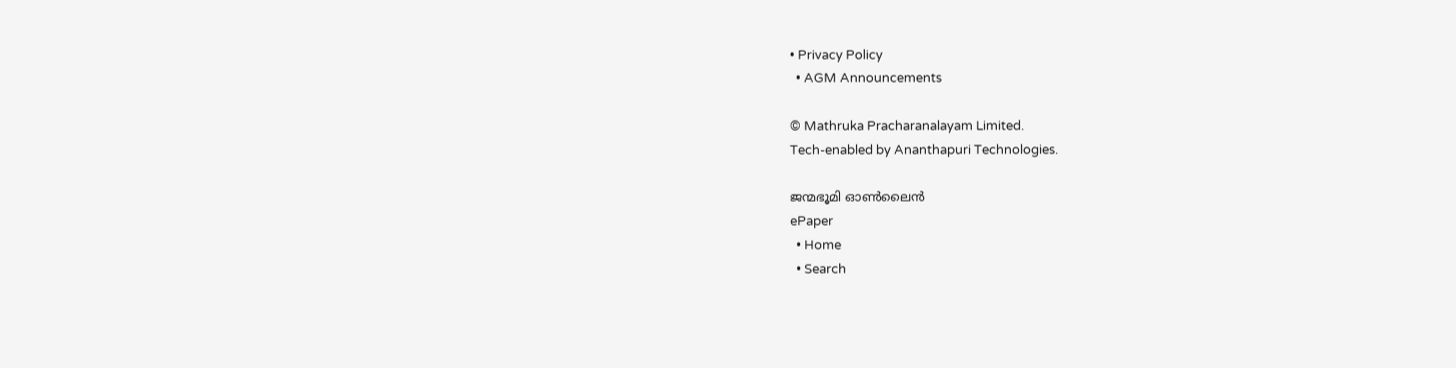• Privacy Policy
  • AGM Announcements

© Mathruka Pracharanalayam Limited.
Tech-enabled by Ananthapuri Technologies.

ജന്മഭൂമി ഓണ്‍ലൈന്‍
ePaper
  • Home
  • Search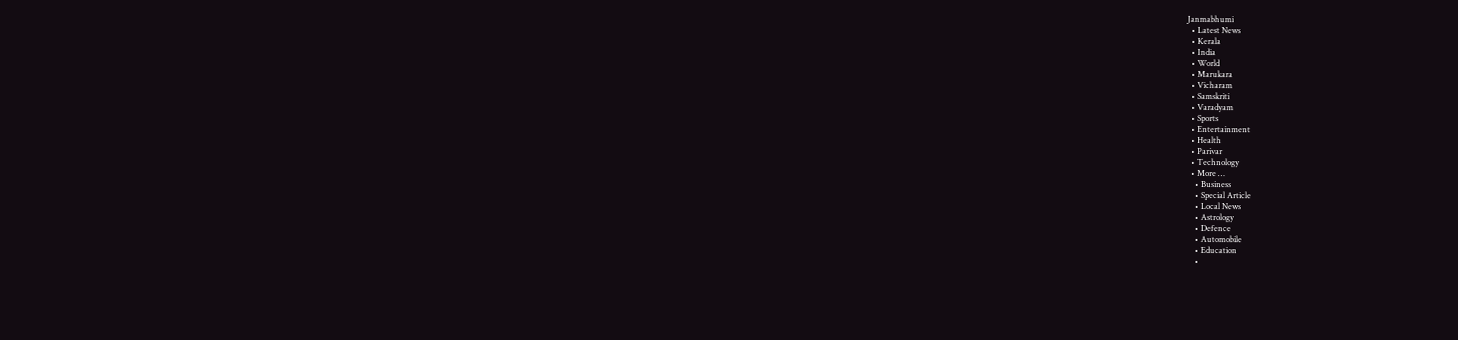Janmabhumi
  • Latest News
  • Kerala
  • India
  • World
  • Marukara
  • Vicharam
  • Samskriti
  • Varadyam
  • Sports
  • Entertainment
  • Health
  • Parivar
  • Technology
  • More …
    • Business
    • Special Article
    • Local News
    • Astrology
    • Defence
    • Automobile
    • Education
    •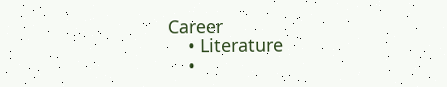Career
    • Literature
    •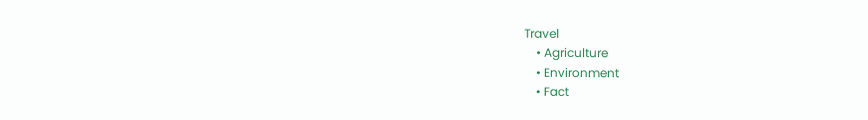Travel
    • Agriculture
    • Environment
    • Fact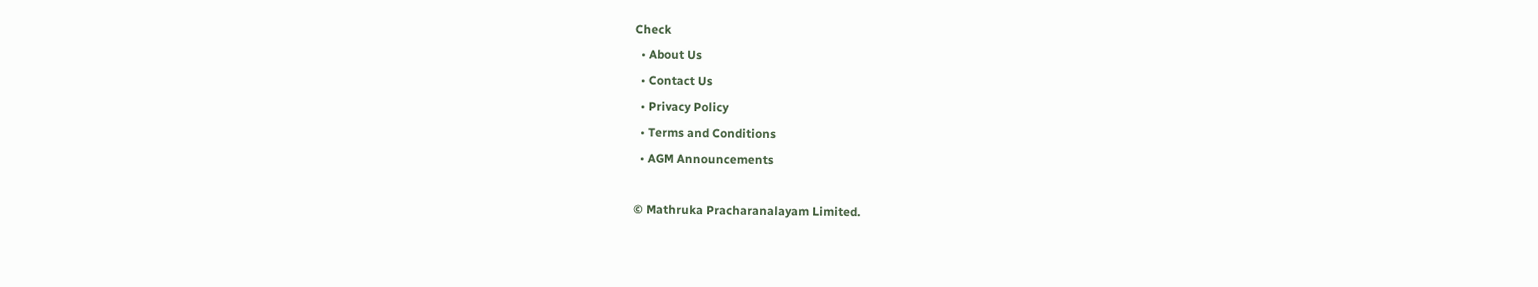Check
  • About Us
  • Contact Us
  • Privacy Policy
  • Terms and Conditions
  • AGM Announcements

© Mathruka Pracharanalayam Limited.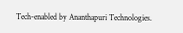Tech-enabled by Ananthapuri Technologies.